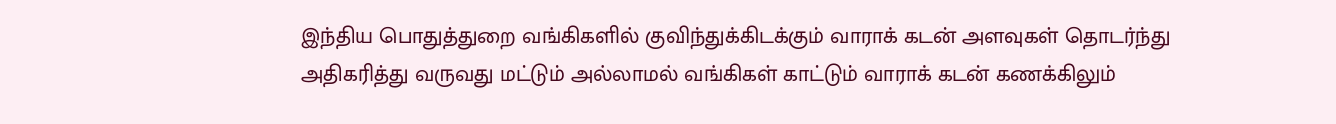இந்திய பொதுத்துறை வங்கிகளில் குவிந்துக்கிடக்கும் வாராக் கடன் அளவுகள் தொடர்ந்து அதிகரித்து வருவது மட்டும் அல்லாமல் வங்கிகள் காட்டும் வாராக் கடன் கணக்கிலும்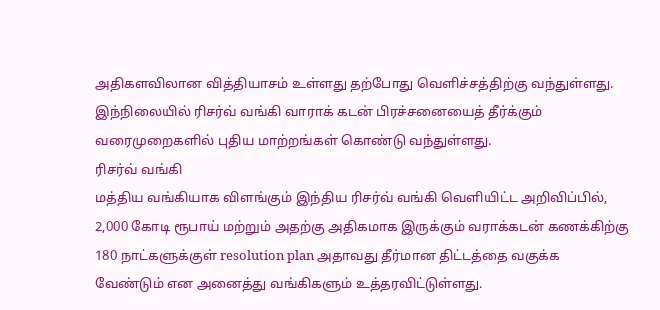அதிகளவிலான வித்தியாசம் உள்ளது தற்போது வெளிச்சத்திற்கு வந்துள்ளது.
இந்நிலையில் ரிசர்வ் வங்கி வாராக் கடன் பிரச்சனையைத் தீர்க்கும் வரைமுறைகளில் புதிய மாற்றங்கள் கொண்டு வந்துள்ளது.
ரிசர்வ் வங்கி
மத்திய வங்கியாக விளங்கும் இந்திய ரிசர்வ் வங்கி வெளியிட்ட அறிவிப்பில், 2,000 கோடி ரூபாய் மற்றும் அதற்கு அதிகமாக இருக்கும் வராக்கடன் கணக்கிற்கு 180 நாட்களுக்குள் resolution plan அதாவது தீர்மான திட்டத்தை வகுக்க வேண்டும் என அனைத்து வங்கிகளும் உத்தரவிட்டுள்ளது.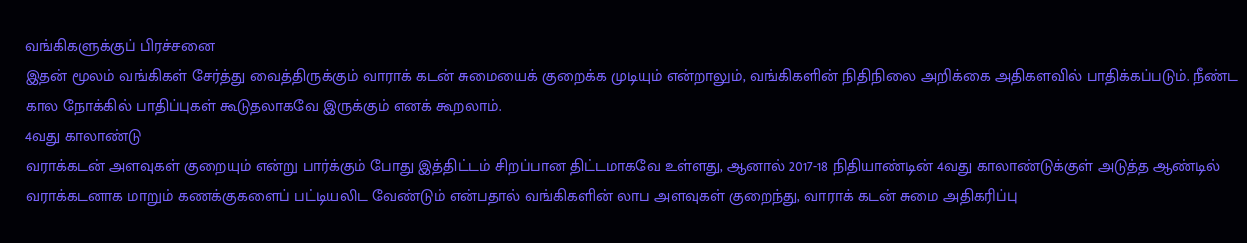வங்கிகளுக்குப் பிரச்சனை
இதன் மூலம் வங்கிகள் சேர்த்து வைத்திருக்கும் வாராக் கடன் சுமையைக் குறைக்க முடியும் என்றாலும், வங்கிகளின் நிதிநிலை அறிக்கை அதிகளவில் பாதிக்கப்படும். நீண்ட கால நோக்கில் பாதிப்புகள் கூடுதலாகவே இருக்கும் எனக் கூறலாம்.
4வது காலாண்டு
வராக்கடன் அளவுகள் குறையும் என்று பார்க்கும் போது இத்திட்டம் சிறப்பான திட்டமாகவே உள்ளது, ஆனால் 2017-18 நிதியாண்டின் 4வது காலாண்டுக்குள் அடுத்த ஆண்டில் வராக்கடனாக மாறும் கணக்குகளைப் பட்டியலிட வேண்டும் என்பதால் வங்கிகளின் லாப அளவுகள் குறைந்து, வாராக் கடன் சுமை அதிகரிப்பு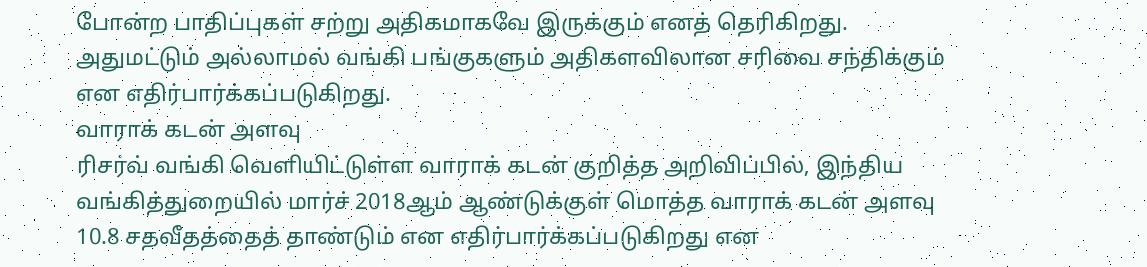போன்ற பாதிப்புகள் சற்று அதிகமாகவே இருக்கும் எனத் தெரிகிறது.
அதுமட்டும் அல்லாமல் வங்கி பங்குகளும் அதிகளவிலான சரிவை சந்திக்கும் என எதிர்பார்க்கப்படுகிறது.
வாராக் கடன் அளவு
ரிசர்வ் வங்கி வெளியிட்டுள்ள வாராக் கடன் குறித்த அறிவிப்பில், இந்திய வங்கித்துறையில் மார்ச் 2018ஆம் ஆண்டுக்குள் மொத்த வாராக் கடன் அளவு 10.8 சதவீதத்தைத் தாண்டும் என எதிர்பார்க்கப்படுகிறது என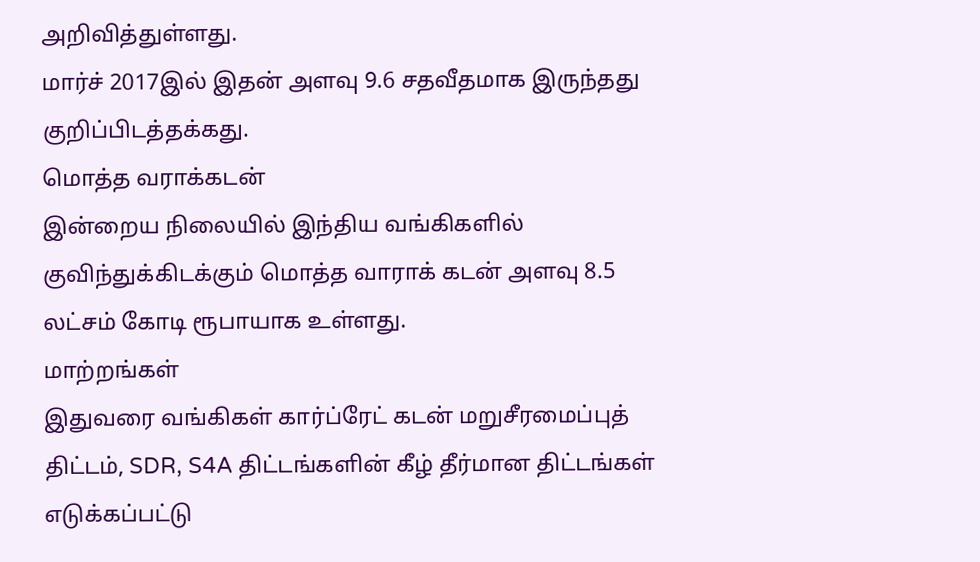அறிவித்துள்ளது.
மார்ச் 2017இல் இதன் அளவு 9.6 சதவீதமாக இருந்தது குறிப்பிடத்தக்கது.
மொத்த வராக்கடன்
இன்றைய நிலையில் இந்திய வங்கிகளில் குவிந்துக்கிடக்கும் மொத்த வாராக் கடன் அளவு 8.5 லட்சம் கோடி ரூபாயாக உள்ளது.
மாற்றங்கள்
இதுவரை வங்கிகள் கார்ப்ரேட் கடன் மறுசீரமைப்புத் திட்டம், SDR, S4A திட்டங்களின் கீழ் தீர்மான திட்டங்கள் எடுக்கப்பட்டு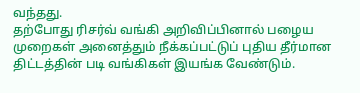வந்தது.
தற்போது ரிசர்வ் வங்கி அறிவிப்பினால் பழைய முறைகள் அனைத்தும் நீக்கப்பட்டுப் புதிய தீர்மான திட்டத்தின் படி வங்கிகள் இயங்க வேண்டும்.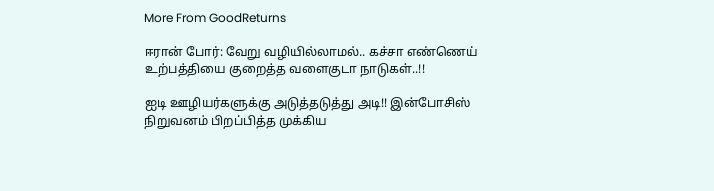More From GoodReturns

ஈரான் போர்: வேறு வழியில்லாமல்.. கச்சா எண்ணெய் உற்பத்தியை குறைத்த வளைகுடா நாடுகள்..!!

ஐடி ஊழியர்களுக்கு அடுத்தடுத்து அடி!! இன்போசிஸ் நிறுவனம் பிறப்பித்த முக்கிய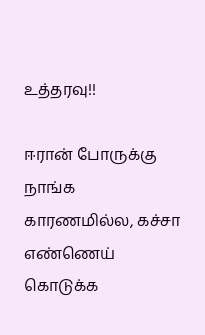உத்தரவு!!

ஈரான் போருக்கு நாங்க காரணமில்ல, கச்சா எண்ணெய் கொடுக்க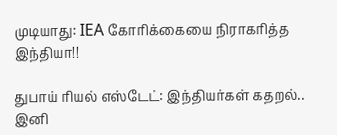முடியாது: IEA கோரிக்கையை நிராகரித்த இந்தியா!!

துபாய் ரியல் எஸ்டேட்: இந்தியர்கள் கதறல்.. இனி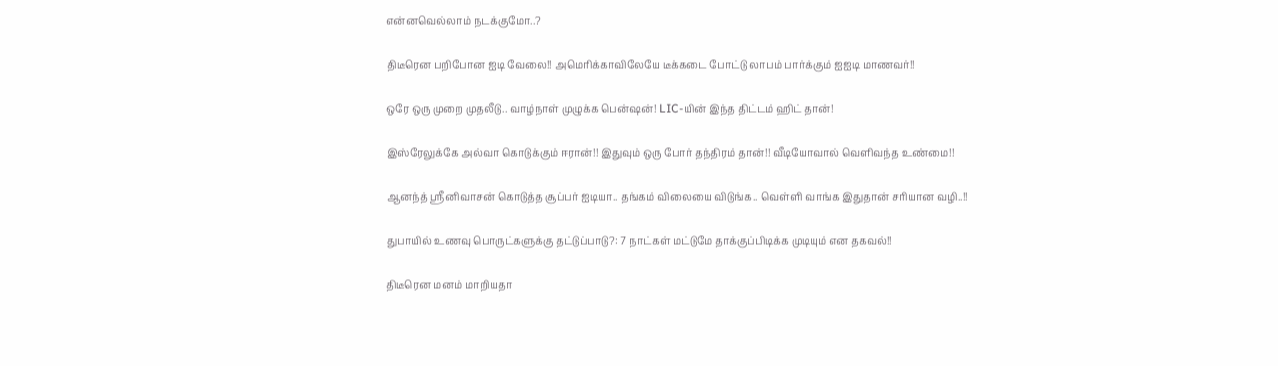என்னவெல்லாம் நடக்குமோ..?

திடீரென பறிபோன ஐடி வேலை!! அமெரிக்காவிலேயே டீக்கடை போட்டு லாபம் பார்க்கும் ஐஐடி மாணவர்!!

ஒரே ஒரு முறை முதலீடு.. வாழ்நாள் முழுக்க பென்ஷன்! LIC-யின் இந்த திட்டம் ஹிட் தான்!

இஸ்ரேலுக்கே அல்வா கொடுக்கும் ஈரான்!! இதுவும் ஒரு போர் தந்திரம் தான்!! வீடியோவால் வெளிவந்த உண்மை!!

ஆனந்த் ஸ்ரீனிவாசன் கொடுத்த சூப்பர் ஐடியா.. தங்கம் விலையை விடுங்க.. வெள்ளி வாங்க இதுதான் சரியான வழி..!!

துபாயில் உணவு பொருட்களுக்கு தட்டுப்பாடு?: 7 நாட்கள் மட்டுமே தாக்குப்பிடிக்க முடியும் என தகவல்!!

திடீரென மனம் மாறியதா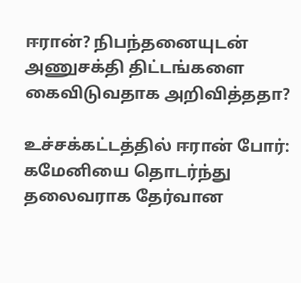ஈரான்? நிபந்தனையுடன் அணுசக்தி திட்டங்களை கைவிடுவதாக அறிவித்ததா?

உச்சக்கட்டத்தில் ஈரான் போர்: கமேனியை தொடர்ந்து தலைவராக தேர்வான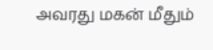அவரது மகன் மீதும்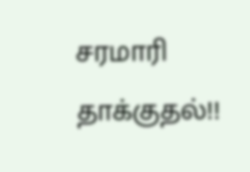சரமாரி தாக்குதல்!!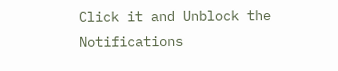Click it and Unblock the Notifications